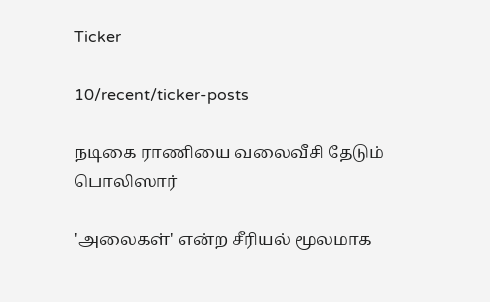Ticker

10/recent/ticker-posts

நடிகை ராணியை வலைவீசி தேடும் பொலிஸார்

'அலைகள்' என்ற சீரியல் மூலமாக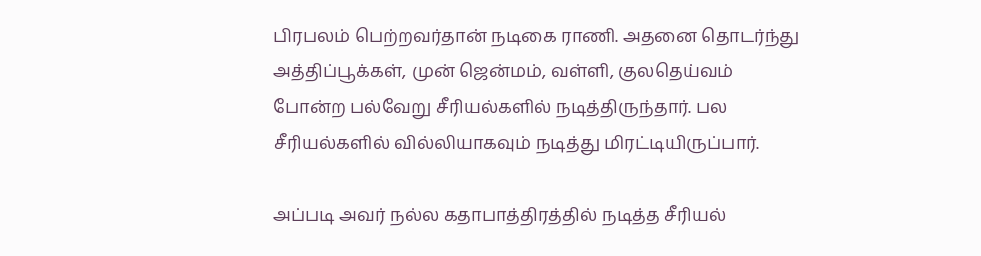பிரபலம் பெற்றவர்தான் நடிகை ராணி. அதனை தொடர்ந்து அத்திப்பூக்கள், முன் ஜென்மம், வள்ளி, குலதெய்வம் போன்ற பல்வேறு சீரியல்களில் நடித்திருந்தார். பல சீரியல்களில் வில்லியாகவும் நடித்து மிரட்டியிருப்பார்.

அப்படி அவர் நல்ல கதாபாத்திரத்தில் நடித்த சீரியல்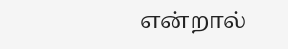என்றால்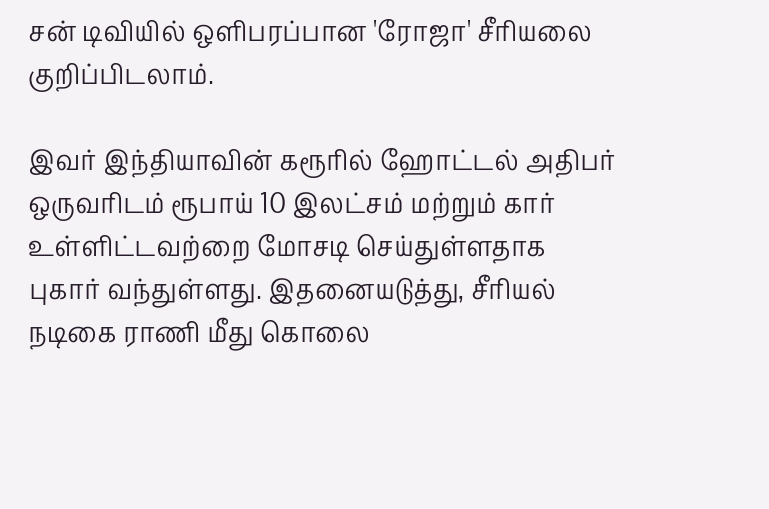சன் டிவியில் ஒளிபரப்பான 'ரோஜா' சீரியலை குறிப்பிடலாம்.

இவர் இந்தியாவின் கரூரில் ஹோட்டல் அதிபர் ஒருவரிடம் ரூபாய் 10 இலட்சம் மற்றும் கார் உள்ளிட்டவற்றை மோசடி செய்துள்ளதாக புகார் வந்துள்ளது. இதனையடுத்து, சீரியல் நடிகை ராணி மீது கொலை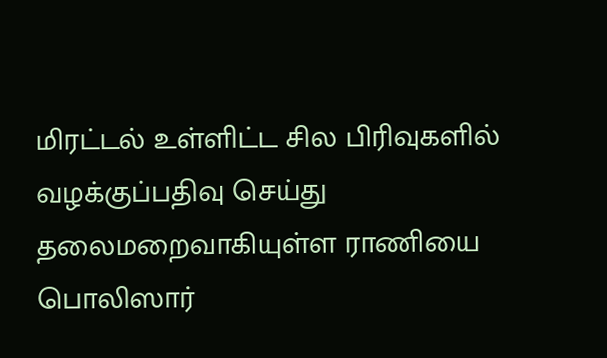மிரட்டல் உள்ளிட்ட சில பிரிவுகளில் வழக்குப்பதிவு செய்து தலைமறைவாகியுள்ள ராணியை பொலிஸார்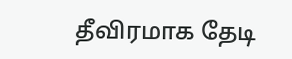தீவிரமாக தேடி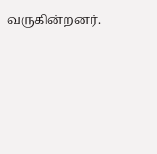வருகின்றனர்.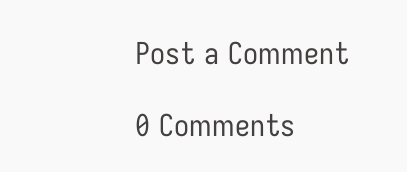Post a Comment

0 Comments